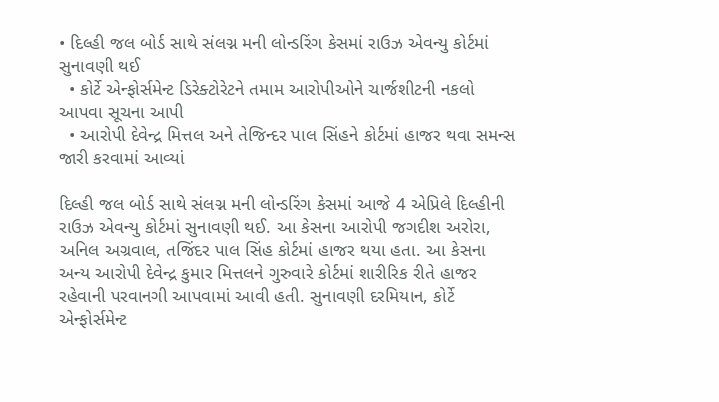• દિલ્હી જલ બોર્ડ સાથે સંલગ્ન મની લોન્ડરિંગ કેસમાં રાઉઝ એવન્યુ કોર્ટમાં સુનાવણી થઈ
  • કોર્ટે એન્ફોર્સમેન્ટ ડિરેક્ટોરેટને તમામ આરોપીઓને ચાર્જશીટની નકલો આપવા સૂચના આપી
  • આરોપી દેવેન્દ્ર મિત્તલ અને તેજિન્દર પાલ સિંહને કોર્ટમાં હાજર થવા સમન્સ જારી કરવામાં આવ્યાં

દિલ્હી જલ બોર્ડ સાથે સંલગ્ન મની લોન્ડરિંગ કેસમાં આજે 4 એપ્રિલે દિલ્હીની રાઉઝ એવન્યુ કોર્ટમાં સુનાવણી થઈ. આ કેસના આરોપી જગદીશ અરોરા, અનિલ અગ્રવાલ, તજિંદર પાલ સિંહ કોર્ટમાં હાજર થયા હતા. આ કેસના અન્ય આરોપી દેવેન્દ્ર કુમાર મિત્તલને ગુરુવારે કોર્ટમાં શારીરિક રીતે હાજર રહેવાની પરવાનગી આપવામાં આવી હતી. સુનાવણી દરમિયાન, કોર્ટે એન્ફોર્સમેન્ટ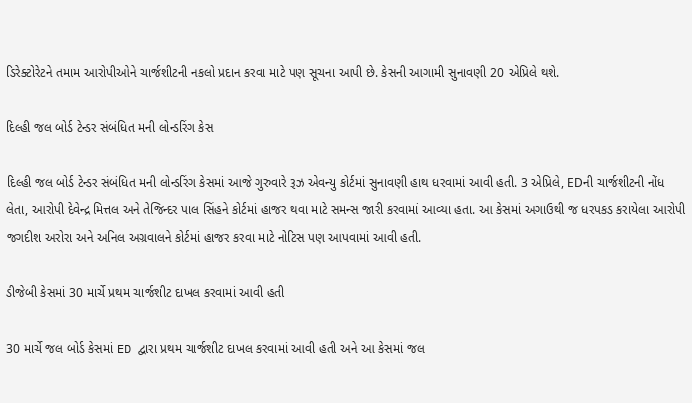ડિરેક્ટોરેટને તમામ આરોપીઓને ચાર્જશીટની નકલો પ્રદાન કરવા માટે પણ સૂચના આપી છે. કેસની આગામી સુનાવણી 20 એપ્રિલે થશે.

દિલ્હી જલ બોર્ડ ટેન્ડર સંબંધિત મની લોન્ડરિંગ કેસ

દિલ્હી જલ બોર્ડ ટેન્ડર સંબંધિત મની લોન્ડરિંગ કેસમાં આજે ગુરુવારે રૂઝ એવન્યુ કોર્ટમાં સુનાવણી હાથ ધરવામાં આવી હતી. 3 એપ્રિલે, EDની ચાર્જશીટની નોંધ લેતા, આરોપી દેવેન્દ્ર મિત્તલ અને તેજિન્દર પાલ સિંહને કોર્ટમાં હાજર થવા માટે સમન્સ જારી કરવામાં આવ્યા હતા. આ કેસમાં અગાઉથી જ ધરપકડ કરાયેલા આરોપી જગદીશ અરોરા અને અનિલ અગ્રવાલને કોર્ટમાં હાજર કરવા માટે નોટિસ પણ આપવામાં આવી હતી.

ડીજેબી કેસમાં 30 માર્ચે પ્રથમ ચાર્જશીટ દાખલ કરવામાં આવી હતી

30 માર્ચે જલ બોર્ડ કેસમાં ED દ્વારા પ્રથમ ચાર્જશીટ દાખલ કરવામાં આવી હતી અને આ કેસમાં જલ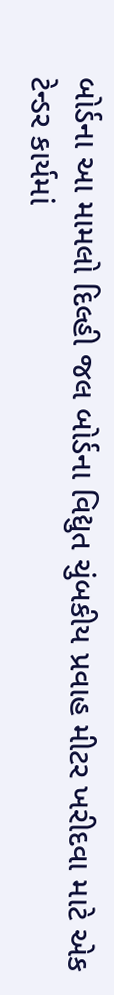બોર્ડના આ મામલો દિલ્હી જલ બોર્ડના વિદ્યુત ચુંબકીય પ્રવાહ મીટર ખરીદવા માટે એક ટેન્ડર કાર્યમાં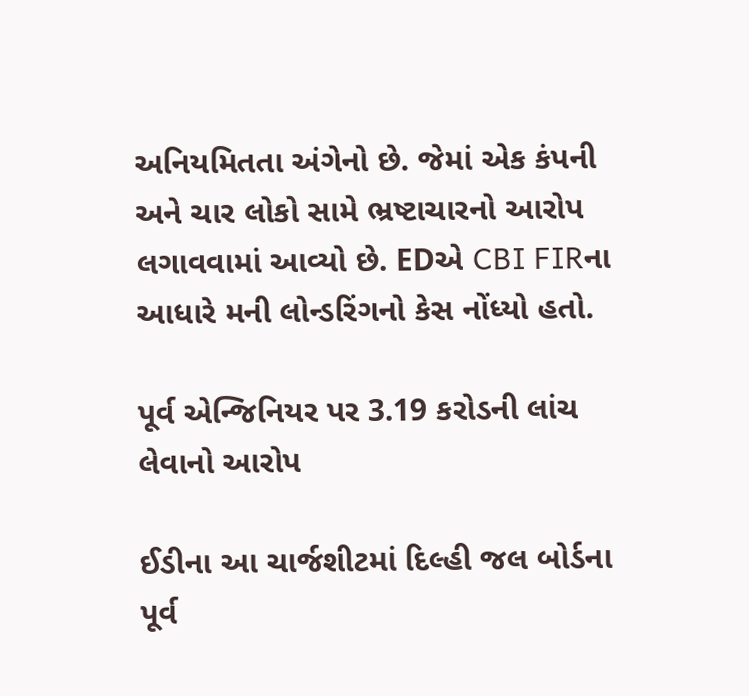અનિયમિતતા અંગેનો છે. જેમાં એક કંપની અને ચાર લોકો સામે ભ્રષ્ટાચારનો આરોપ લગાવવામાં આવ્યો છે. EDએ CBI FIRના આધારે મની લોન્ડરિંગનો કેસ નોંધ્યો હતો.

પૂર્વ એન્જિનિયર પર 3.19 કરોડની લાંચ લેવાનો આરોપ

ઈડીના આ ચાર્જશીટમાં દિલ્હી જલ બોર્ડના પૂર્વ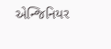એન્જિનિયર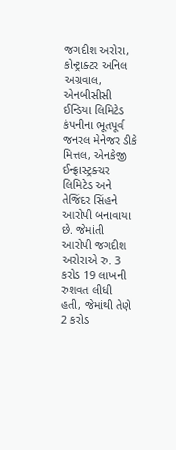જગદીશ અરોરા, કોન્ટ્રાક્ટર અનિલ અગ્રવાલ, એનબીસીસી ઈન્ડિયા લિમિટેડ કંપનીના ભૂતપૂર્વ જનરલ મેનેજર ડીકે મિત્તલ, એનકેજી ઈન્ફ્રાસ્ટ્રક્ચર લિમિટેડ અને તેજિંદર સિંહને આરોપી બનાવાયા છે. જેમાંતી આરોપી જગદીશ અરોરાએ રુ. 3 કરોડ 19 લાખની રુશવત લીધી હતી, જેમાંથી તેણે 2 કરોડ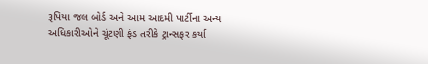રૂપિયા જલ બોર્ડ અને આમ આદમી પાર્ટીના અન્ય અધિકારીઓને ચૂંટણી ફંડ તરીકે ટ્રાન્સફર કર્યા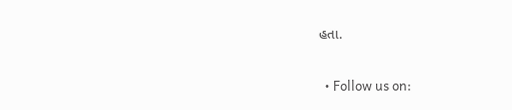હતા.

  • Follow us on: